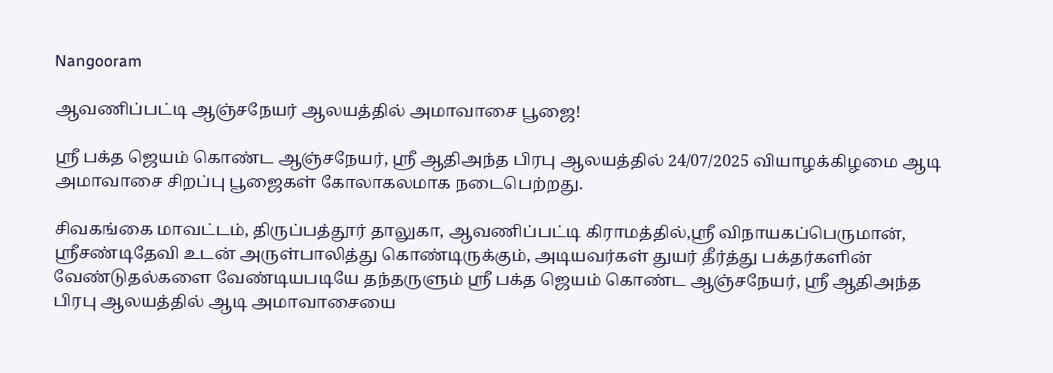Nangooram

ஆவணிப்பட்டி ஆஞ்சநேயர் ஆலயத்தில் அமாவாசை பூஜை!

ஸ்ரீ பக்த ஜெயம் கொண்ட ஆஞ்சநேயர், ஸ்ரீ ஆதிஅந்த பிரபு ஆலயத்தில் 24/07/2025 வியாழக்கிழமை ஆடி அமாவாசை சிறப்பு பூஜைகள் கோலாகலமாக நடைபெற்றது.

சிவகங்கை மாவட்டம், திருப்பத்தூர் தாலுகா, ஆவணிப்பட்டி கிராமத்தில்,ஸ்ரீ விநாயகப்பெருமான், ஸ்ரீசண்டிதேவி உடன் அருள்பாலித்து கொண்டிருக்கும், அடியவர்கள் துயர் தீர்த்து பக்தர்களின் வேண்டுதல்களை வேண்டியபடியே தந்தருளும் ஸ்ரீ பக்த ஜெயம் கொண்ட ஆஞ்சநேயர், ஸ்ரீ ஆதிஅந்த பிரபு ஆலயத்தில் ஆடி அமாவாசையை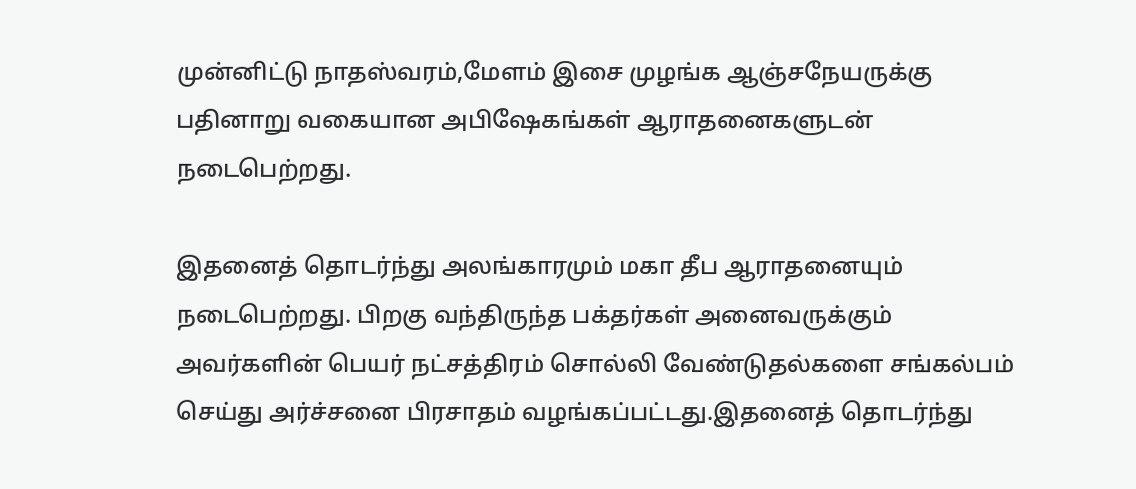முன்னிட்டு நாதஸ்வரம்,மேளம் இசை முழங்க ஆஞ்சநேயருக்கு பதினாறு வகையான அபிஷேகங்கள் ஆராதனைகளுடன் நடைபெற்றது.

இதனைத் தொடர்ந்து அலங்காரமும் மகா தீப ஆராதனையும் நடைபெற்றது. பிறகு வந்திருந்த பக்தர்கள் அனைவருக்கும் அவர்களின் பெயர் நட்சத்திரம் சொல்லி வேண்டுதல்களை சங்கல்பம் செய்து அர்ச்சனை பிரசாதம் வழங்கப்பட்டது.இதனைத் தொடர்ந்து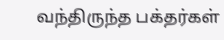வந்திருந்த பக்தர்கள்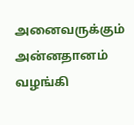அனைவருக்கும் அன்னதானம் வழங்கி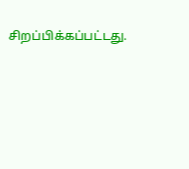சிறப்பிக்கப்பட்டது.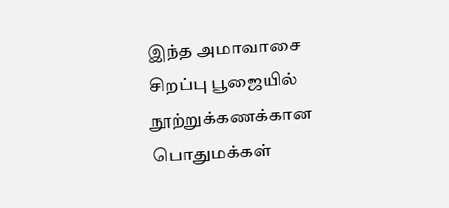இந்த அமாவாசை சிறப்பு பூஜையில் நூற்றுக்கணக்கான பொதுமக்கள்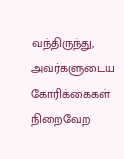வந்திருந்து, அவர்களுடைய கோரிக்கைகள் நிறைவேற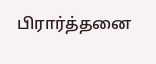பிரார்த்தனை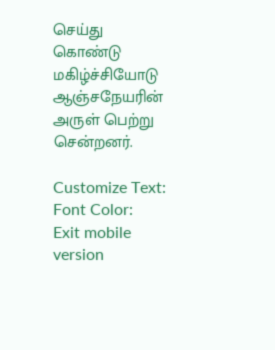செய்து கொண்டு மகிழ்ச்சியோடு ஆஞ்சநேயரின் அருள் பெற்று சென்றனர்.

Customize Text: Font Color:
Exit mobile version